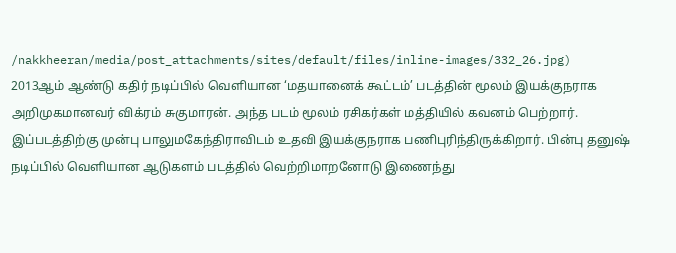/nakkheeran/media/post_attachments/sites/default/files/inline-images/332_26.jpg)
2013ஆம் ஆண்டு கதிர் நடிப்பில் வெளியான ‘மதயானைக் கூட்டம்’ படத்தின் மூலம் இயக்குநராக அறிமுகமானவர் விக்ரம் சுகுமாரன். அந்த படம் மூலம் ரசிகர்கள் மத்தியில் கவனம் பெற்றார். இப்படத்திற்கு முன்பு பாலுமகேந்திராவிடம் உதவி இயக்குநராக பணிபுரிந்திருக்கிறார். பின்பு தனுஷ் நடிப்பில் வெளியான ஆடுகளம் படத்தில் வெற்றிமாறனோடு இணைந்து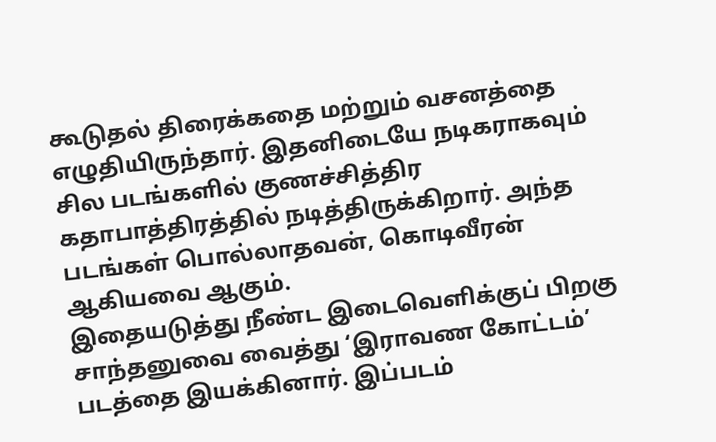கூடுதல் திரைக்கதை மற்றும் வசனத்தை எழுதியிருந்தார். இதனிடையே நடிகராகவும் சில படங்களில் குணச்சித்திர கதாபாத்திரத்தில் நடித்திருக்கிறார். அந்த படங்கள் பொல்லாதவன், கொடிவீரன் ஆகியவை ஆகும்.
இதையடுத்து நீண்ட இடைவெளிக்குப் பிறகு சாந்தனுவை வைத்து ‘இராவண கோட்டம்’ படத்தை இயக்கினார். இப்படம்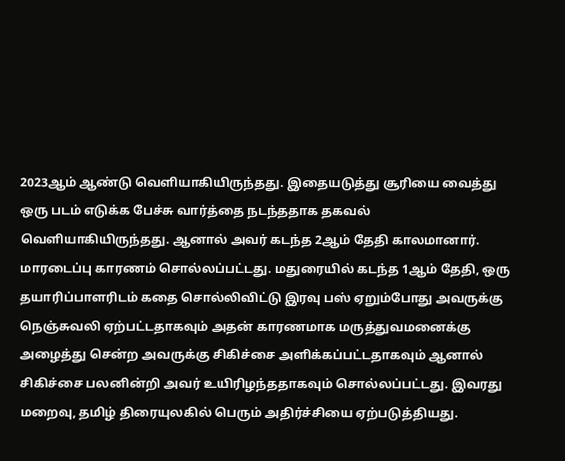2023ஆம் ஆண்டு வெளியாகியிருந்தது. இதையடுத்து சூரியை வைத்து ஒரு படம் எடுக்க பேச்சு வார்த்தை நடந்ததாக தகவல் வெளியாகியிருந்தது. ஆனால் அவர் கடந்த 2ஆம் தேதி காலமானார். மாரடைப்பு காரணம் சொல்லப்பட்டது. மதுரையில் கடந்த 1ஆம் தேதி, ஒரு தயாரிப்பாளரிடம் கதை சொல்லிவிட்டு இரவு பஸ் ஏறும்போது அவருக்கு நெஞ்சுவலி ஏற்பட்டதாகவும் அதன் காரணமாக மருத்துவமனைக்கு அழைத்து சென்ற அவருக்கு சிகிச்சை அளிக்கப்பட்டதாகவும் ஆனால் சிகிச்சை பலனின்றி அவர் உயிரிழந்ததாகவும் சொல்லப்பட்டது. இவரது மறைவு, தமிழ் திரையுலகில் பெரும் அதிர்ச்சியை ஏற்படுத்தியது.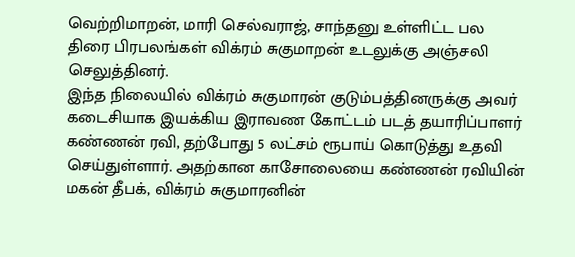வெற்றிமாறன், மாரி செல்வராஜ், சாந்தனு உள்ளிட்ட பல திரை பிரபலங்கள் விக்ரம் சுகுமாறன் உடலுக்கு அஞ்சலி செலுத்தினர்.
இந்த நிலையில் விக்ரம் சுகுமாரன் குடும்பத்தினருக்கு அவர் கடைசியாக இயக்கிய இராவண கோட்டம் படத் தயாரிப்பாளர் கண்ணன் ரவி, தற்போது 5 லட்சம் ரூபாய் கொடுத்து உதவி செய்துள்ளார். அதற்கான காசோலையை கண்ணன் ரவியின் மகன் தீபக், விக்ரம் சுகுமாரனின்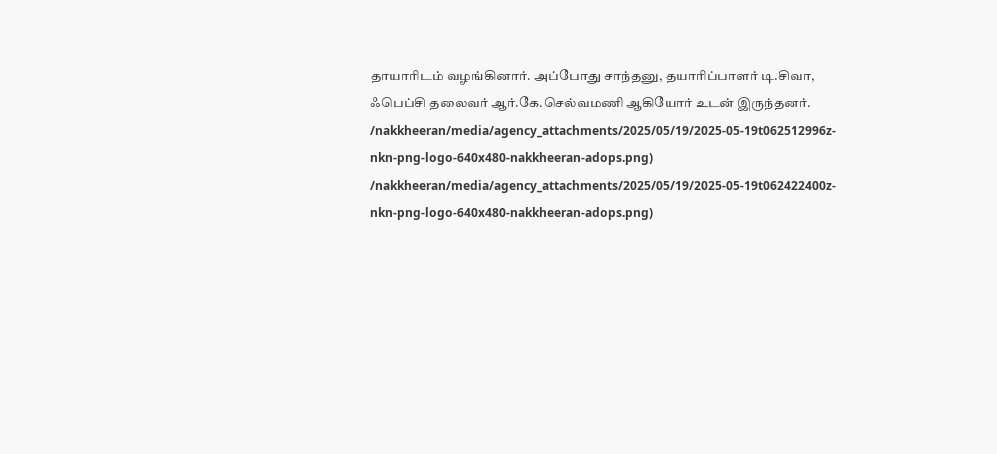தாயாரிடம் வழங்கினார். அப்போது சாந்தனு, தயாரிப்பாளர் டி.சிவா, ஃபெப்சி தலைவர் ஆர்.கே.செல்வமணி ஆகியோர் உடன் இருந்தனர்.
/nakkheeran/media/agency_attachments/2025/05/19/2025-05-19t062512996z-nkn-png-logo-640x480-nakkheeran-adops.png)
/nakkheeran/media/agency_attachments/2025/05/19/2025-05-19t062422400z-nkn-png-logo-640x480-nakkheeran-adops.png)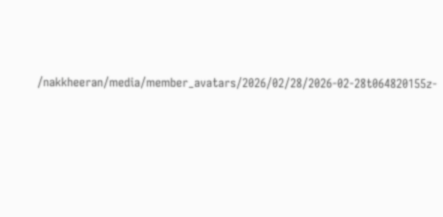/nakkheeran/media/member_avatars/2026/02/28/2026-02-28t064820155z-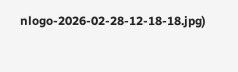nlogo-2026-02-28-12-18-18.jpg)